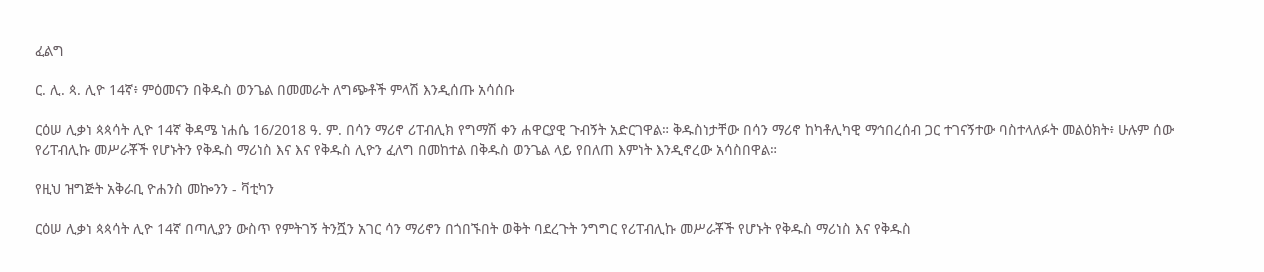ፈልግ

ር. ሊ. ጳ. ሊዮ 14ኛ፥ ምዕመናን በቅዱስ ወንጌል በመመራት ለግጭቶች ምላሽ እንዲሰጡ አሳሰቡ

ርዕሠ ሊቃነ ጳጳሳት ሊዮ 14ኛ ቅዳሜ ነሐሴ 16/2018 ዓ. ም. በሳን ማሪኖ ሪፐብሊክ የግማሽ ቀን ሐዋርያዊ ጉብኝት አድርገዋል። ቅዱስነታቸው በሳን ማሪኖ ከካቶሊካዊ ማኅበረሰብ ጋር ተገናኝተው ባስተላለፉት መልዕክት፥ ሁሉም ሰው የሪፐብሊኩ መሥራቾች የሆኑትን የቅዱስ ማሪነስ እና እና የቅዱስ ሊዮን ፈለግ በመከተል በቅዱስ ወንጌል ላይ የበለጠ እምነት እንዲኖረው አሳስበዋል።

የዚህ ዝግጅት አቅራቢ ዮሐንስ መኰንን - ቫቲካን

ርዕሠ ሊቃነ ጳጳሳት ሊዮ 14ኛ በጣሊያን ውስጥ የምትገኝ ትንሿን አገር ሳን ማሪኖን በጎበኙበት ወቅት ባደረጉት ንግግር የሪፐብሊኩ መሥራቾች የሆኑት የቅዱስ ማሪነስ እና የቅዱስ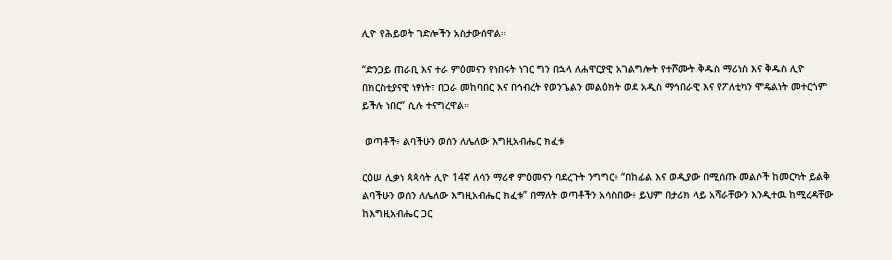ሊዮ የሕይወት ገድሎችን አስታውሰዋል።

“ድንጋይ ጠራቢ እና ተራ ምዕመናን የነበሩት ነገር ግን በኋላ ለሐዋርያዊ አገልግሎት የተሾሙት ቅዱስ ማሪነስ እና ቅዱስ ሊዮ በክርስቲያናዊ ነፃነት፣ በጋራ መከባበር እና በኅብረት የወንጌልን መልዕክት ወደ አዲስ ማኅበራዊ እና የፖለቲካን ሞዴልነት መተርጎም ይችሉ ነበር” ሲሉ ተናግረዋል።

 ወጣቶች፥ ልባችሁን ወሰን ለሌለው እግዚአብሔር ክፈቱ

ርዕሠ ሊቃነ ጳጳሳት ሊዮ 14ኛ ለሳን ማሪኖ ምዕመናን ባደረጉት ንግግር፥ “በከፊል እና ወዲያው በሚሰጡ መልሶች ከመርካት ይልቅ ልባችሁን ወሰን ለሌለው እግዚአብሔር ክፈቱ” በማለት ወጣቶችን አሳስበው፥ ይህም በታሪክ ላይ አሻራቸውን እንዲተዉ ከሚረዳቸው ከእግዚአብሔር ጋር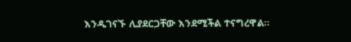እንዲገናኙ ሊያደርጋቸው እንደሚችል ተናግረዋል።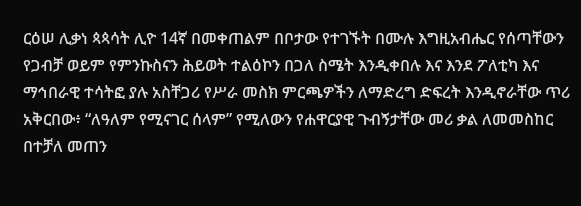ርዕሠ ሊቃነ ጳጳሳት ሊዮ 14ኛ በመቀጠልም በቦታው የተገኙት በሙሉ እግዚአብሔር የሰጣቸውን የጋብቻ ወይም የምንኩስናን ሕይወት ተልዕኮን በጋለ ስሜት እንዲቀበሉ እና እንደ ፖለቲካ እና ማኅበራዊ ተሳትፎ ያሉ አስቸጋሪ የሥራ መስክ ምርጫዎችን ለማድረግ ድፍረት እንዲኖራቸው ጥሪ አቅርበው፥ “ለዓለም የሚናገር ሰላም” የሚለውን የሐዋርያዊ ጉብኝታቸው መሪ ቃል ለመመስከር በተቻለ መጠን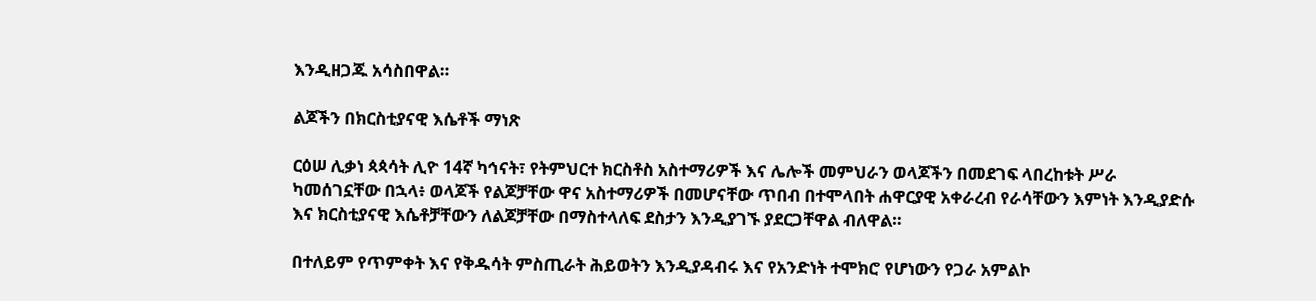እንዲዘጋጁ አሳስበዋል።

ልጆችን በክርስቲያናዊ እሴቶች ማነጽ

ርዕሠ ሊቃነ ጳጳሳት ሊዮ 14ኛ ካኅናት፣ የትምህርተ ክርስቶስ አስተማሪዎች እና ሌሎች መምህራን ወላጆችን በመደገፍ ላበረከቱት ሥራ ካመሰገኗቸው በኋላ፥ ወላጆች የልጆቻቸው ዋና አስተማሪዎች በመሆናቸው ጥበብ በተሞላበት ሐዋርያዊ አቀራረብ የራሳቸውን እምነት እንዲያድሱ እና ክርስቲያናዊ እሴቶቻቸውን ለልጆቻቸው በማስተላለፍ ደስታን እንዲያገኙ ያደርጋቸዋል ብለዋል።

በተለይም የጥምቀት እና የቅዱሳት ምስጢራት ሕይወትን እንዲያዳብሩ እና የአንድነት ተሞክሮ የሆነውን የጋራ አምልኮ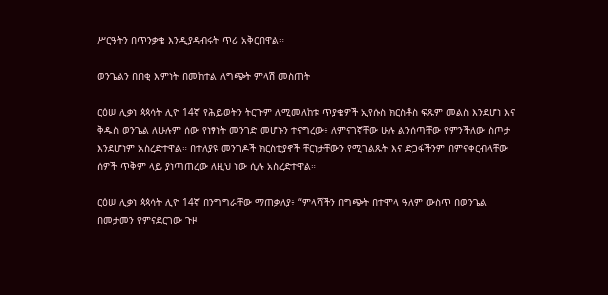ሥርዓትን በጥንቃቄ እንዲያዳብሩት ጥሪ አቅርበዋል።

ወንጌልን በበቂ እምነት በመከተል ለግጭት ምላሽ መስጠት

ርዕሠ ሊቃነ ጳጳሳት ሊዮ 14ኛ የሕይወትን ትርጉም ለሚመለከቱ ጥያቄዎች ኢየሱስ ክርስቶስ ፍጹም መልስ እንደሆነ እና ቅዱስ ወንጌል ለሁሉም ሰው የነፃነት መንገድ መሆኑን ተናግረው፥ ለምናገኛቸው ሁሉ ልንሰጣቸው የምንችለው ስጦታ እንደሆነም አስረድተዋል። በተለያዩ መንገዶች ክርስቲያኖች ቸርነታቸውን የሚገልጹት እና ድጋፋችንም በምናቀርብላቸው ሰዎች ጥቅም ላይ ያነጣጠረው ለዚህ ነው ሲሉ አስረድተዋል።

ርዕሠ ሊቃነ ጳጳሳት ሊዮ 14ኛ በንግግራቸው ማጠቃለያ፥ “ምላሻችን በግጭት በተሞላ ዓለም ውስጥ በወንጌል በመታመን የምናደርገው ጉዞ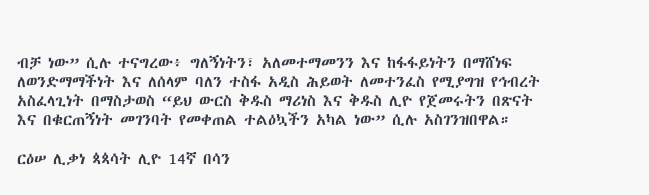ብቻ ነው” ሲሉ ተናግረው፥ ግለኝነትን፣ አለመተማመንን እና ከፋፋይነትን በማሸነፍ ለወንድማማችነት እና ለሰላም ባለን ተስፋ አዲስ ሕይወት ለመተንፈስ የሚያግዝ የኅብረት አስፈላጊነት በማስታወስ “ይህ ውርስ ቅዱስ ማሪነስ እና ቅዱስ ሊዮ የጀመሩትን በጽናት እና በቁርጠኝነት መገንባት የመቀጠል ተልዕኳችን አካል ነው” ሲሉ አስገንዝበዋል።

ርዕሠ ሊቃነ ጳጳሳት ሊዮ 14ኛ በሳን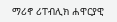ማሪኖ ሪፐብሊክ ሐዋርያዊ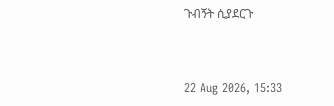ጉብኝት ሲያደርጉ



22 Aug 2026, 15:33